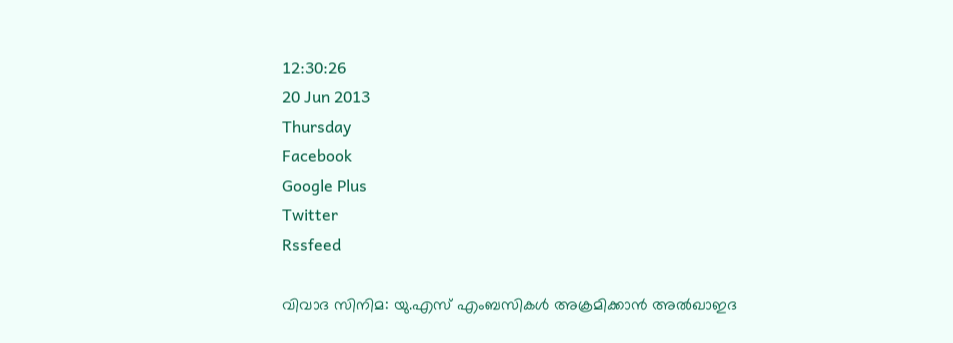12:30:26
20 Jun 2013
Thursday
Facebook
Google Plus
Twitter
Rssfeed

വിവാദ സിനിമ: യു.എസ് എംബസികള്‍ അക്രമിക്കാന്‍ അല്‍ഖാഇദ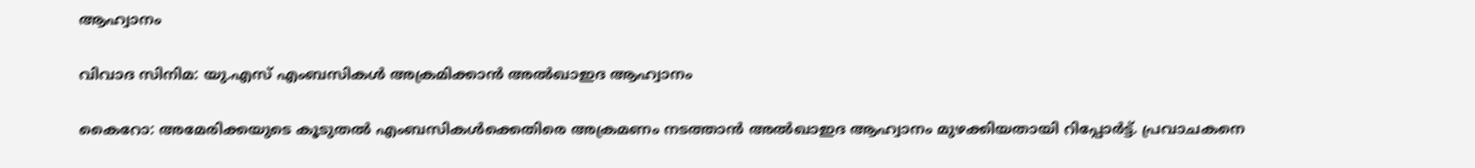ആഹ്വാനം

വിവാദ സിനിമ: യു.എസ് എംബസികള്‍ അക്രമിക്കാന്‍ അല്‍ഖാഇദ ആഹ്വാനം

കൈറോ: അമേരിക്കയുടെ കൂടുതല്‍ എംബസികള്‍ക്കെതിരെ അക്രമണം നടത്താന്‍ അല്‍ഖാഇദ ആഹ്വാനം മുഴക്കിയതായി റിപ്പോര്‍ട്ട്. പ്രവാചകനെ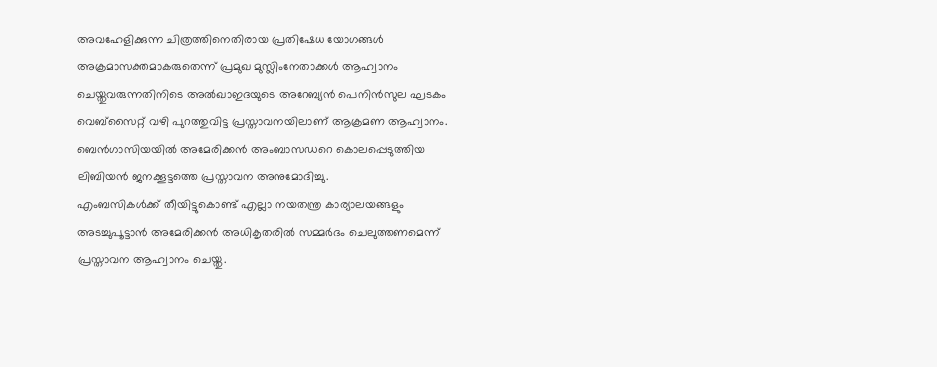അവഹേളിക്കുന്ന ചിത്രത്തിനെതിരായ പ്രതിഷേധ യോഗങ്ങള്‍ അക്രമാസക്തമാകരുതെന്ന് പ്രമുഖ മുസ്ലിംനേതാക്കള്‍ ആഹ്വാനം ചെയ്തുവരുന്നതിനിടെ അല്‍ഖാഇദയുടെ അറേബ്യന്‍ പെനിന്‍സുല ഘടകം വെബ്സൈറ്റ് വഴി പുറത്തുവിട്ട പ്രസ്താവനയിലാണ് ആക്രമണ ആഹ്വാനം. ബെന്‍ഗാസിയയില്‍ അമേരിക്കന്‍ അംബാസഡറെ കൊലപ്പെടുത്തിയ ലിബിയന്‍ ജനക്കൂട്ടത്തെ പ്രസ്താവന അനുമോദിച്ചു.
എംബസികള്‍ക്ക് തീയിട്ടുകൊണ്ട് എല്ലാ നയതന്ത്ര കാര്യാലയങ്ങളും അടച്ചുപൂട്ടാന്‍ അമേരിക്കന്‍ അധികൃതരില്‍ സമ്മര്‍ദം ചെലുത്തണമെന്ന് പ്രസ്താവന ആഹ്വാനം ചെയ്തു.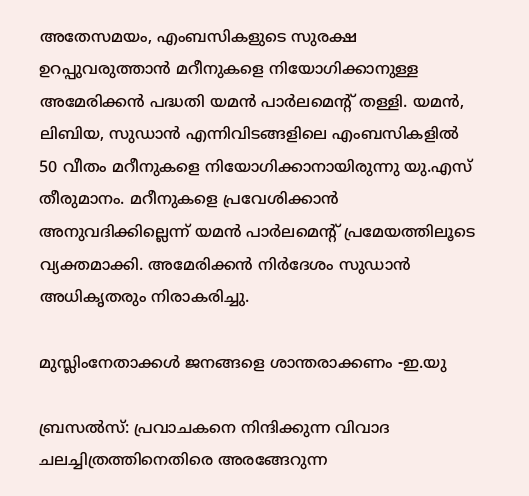അതേസമയം, എംബസികളുടെ സുരക്ഷ ഉറപ്പുവരുത്താന്‍ മറീനുകളെ നിയോഗിക്കാനുള്ള അമേരിക്കന്‍ പദ്ധതി യമന്‍ പാര്‍ലമെന്‍റ് തള്ളി. യമന്‍, ലിബിയ, സുഡാന്‍ എന്നിവിടങ്ങളിലെ എംബസികളില്‍ 50 വീതം മറീനുകളെ നിയോഗിക്കാനായിരുന്നു യു.എസ് തീരുമാനം. മറീനുകളെ പ്രവേശിക്കാന്‍ അനുവദിക്കില്ലെന്ന് യമന്‍ പാര്‍ലമെന്‍റ് പ്രമേയത്തിലൂടെ വ്യക്തമാക്കി. അമേരിക്കന്‍ നിര്‍ദേശം സുഡാന്‍ അധികൃതരും നിരാകരിച്ചു.

മുസ്ലിംനേതാക്കള്‍ ജനങ്ങളെ ശാന്തരാക്കണം -ഇ.യു

ബ്രസല്‍സ്: പ്രവാചകനെ നിന്ദിക്കുന്ന വിവാദ ചലച്ചിത്രത്തിനെതിരെ അരങ്ങേറുന്ന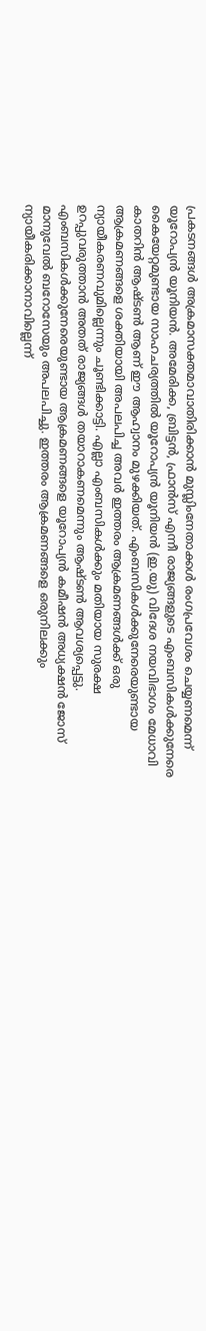പ്രകടനങ്ങള്‍ അക്രമാസക്തമാവാതിരിക്കാന്‍ മുസ്ലിംനേതാക്കള്‍ രംഗപ്രവേശം ചെയ്യണമെന്ന് യൂറോപ്യന്‍ യൂനിയന്‍. അമേരിക്ക, ബ്രിട്ടന്‍, ഫ്രാന്‍സ് എന്നീ രാജ്യങ്ങളുടെ എംബസികള്‍ക്കുനേരെ കൈയേറ്റമുണ്ടായ സാഹചര്യത്തില്‍ യൂറോപ്യന്‍ യൂനിയന്‍ (ഇ.യു) വിദേശ നയവിഭാഗം മേധാവി കാതറിന്‍ ആഷ്ടണ്‍ ആണ് ഈ ആഹ്വാനം മുഴക്കിയത്. എംബസികള്‍ക്കുനേരെയുണ്ടായ ആക്രമണങ്ങളെ ശക്തിയായി അപലപിച്ച അവര്‍ ഇത്തരം ആക്രമണങ്ങള്‍ക്ക് ഒരു ന്യായീകരണവുമില്ലെന്നും ചൂണ്ടിക്കാട്ടി. എല്ലാ എംബസികള്‍ക്കും മതിയായ സുരക്ഷ ഉറപ്പുവരുത്താന്‍ അതത് രാജ്യങ്ങള്‍ തയാറാകണമെന്നും ആഷ്ടണ്‍ ആവശ്യപ്പെട്ടു. എംബസികള്‍ക്കുനേരെയുണ്ടായ ആക്രമണങ്ങളെ യൂറോപ്യന്‍ കമീഷന്‍ അധ്യക്ഷന്‍ ജോസ് മാനുവേല്‍ ബറോസേയും അപലപിച്ചു. ഇത്തരം ആക്രമണങ്ങളെ ഒരുനിലക്കും ന്യായീകരിക്കാനാവില്ലെന്ന്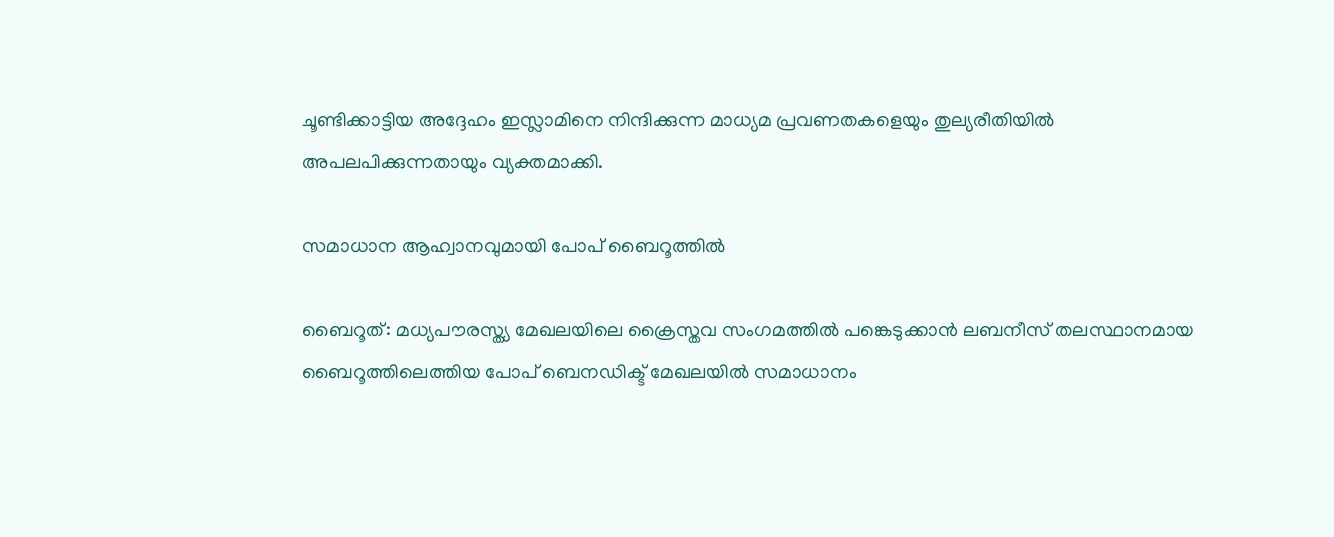ചൂണ്ടിക്കാട്ടിയ അദ്ദേഹം ഇസ്ലാമിനെ നിന്ദിക്കുന്ന മാധ്യമ പ്രവണതകളെയും തുല്യരീതിയില്‍ അപലപിക്കുന്നതായും വ്യക്തമാക്കി.

സമാധാന ആഹ്വാനവുമായി പോപ് ബൈറൂത്തില്‍

ബൈറൂത്: മധ്യപൗരസ്ത്യ മേഖലയിലെ ക്രൈസ്തവ സംഗമത്തില്‍ പങ്കെടുക്കാന്‍ ലബനീസ് തലസ്ഥാനമായ ബൈറൂത്തിലെത്തിയ പോപ് ബെനഡിക്ട് മേഖലയില്‍ സമാധാനം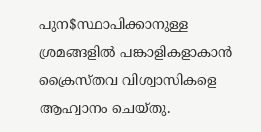പുന$സ്ഥാപിക്കാനുള്ള ശ്രമങ്ങളില്‍ പങ്കാളികളാകാന്‍ ക്രൈസ്തവ വിശ്വാസികളെ ആഹ്വാനം ചെയ്തു.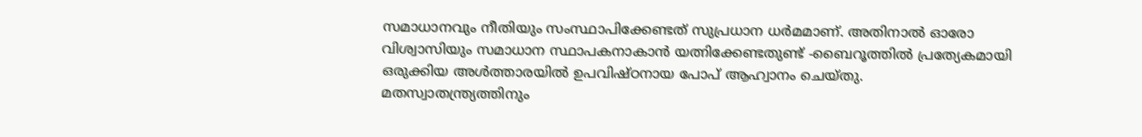സമാധാനവും നീതിയും സംസ്ഥാപിക്കേണ്ടത് സുപ്രധാന ധര്‍മമാണ്. അതിനാല്‍ ഓരോ വിശ്വാസിയും സമാധാന സ്ഥാപകനാകാന്‍ യത്നിക്കേണ്ടതുണ്ട് -ബൈറൂത്തില്‍ പ്രത്യേകമായി ഒരുക്കിയ അള്‍ത്താരയില്‍ ഉപവിഷ്ഠനായ പോപ് ആഹ്വാനം ചെയ്തു.
മതസ്വാതന്ത്ര്യത്തിനും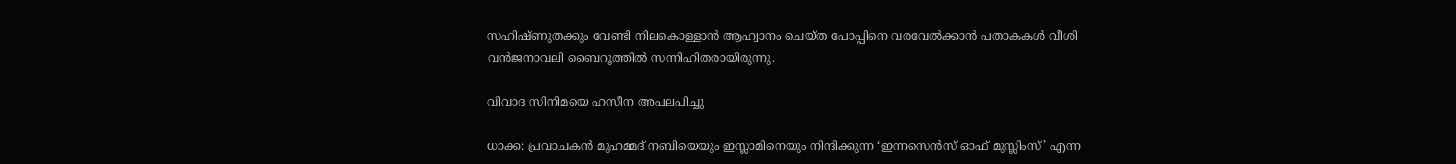സഹിഷ്ണുതക്കും വേണ്ടി നിലകൊള്ളാന്‍ ആഹ്വാനം ചെയ്ത പോപ്പിനെ വരവേല്‍ക്കാന്‍ പതാകകള്‍ വീശി വന്‍ജനാവലി ബൈറൂത്തില്‍ സന്നിഹിതരായിരുന്നു.

വിവാദ സിനിമയെ ഹസീന അപലപിച്ചു

ധാക്ക: പ്രവാചകന്‍ മുഹമ്മദ് നബിയെയും ഇസ്ലാമിനെയും നിന്ദിക്കുന്ന ‘ഇന്നസെന്‍സ് ഓഫ് മുസ്ലിംസ്’ എന്ന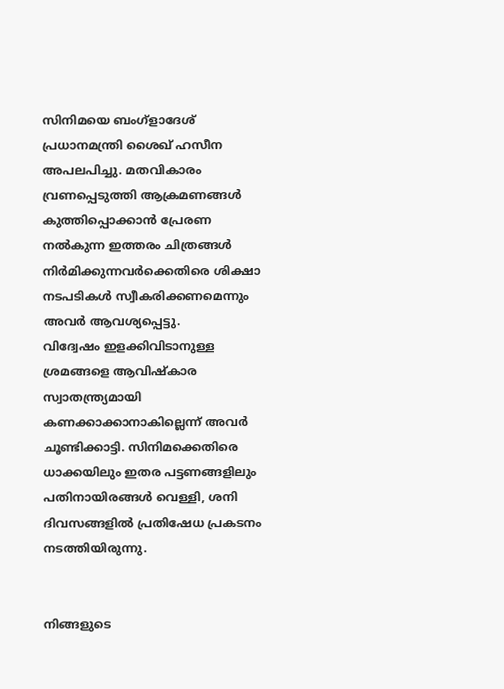സിനിമയെ ബംഗ്ളാദേശ് പ്രധാനമന്ത്രി ശൈഖ് ഹസീന അപലപിച്ചു. മതവികാരം വ്രണപ്പെടുത്തി ആക്രമണങ്ങള്‍ കുത്തിപ്പൊക്കാന്‍ പ്രേരണ നല്‍കുന്ന ഇത്തരം ചിത്രങ്ങള്‍ നിര്‍മിക്കുന്നവര്‍ക്കെതിരെ ശിക്ഷാ നടപടികള്‍ സ്വീകരിക്കണമെന്നും അവര്‍ ആവശ്യപ്പെട്ടു.
വിദ്വേഷം ഇളക്കിവിടാനുള്ള ശ്രമങ്ങളെ ആവിഷ്കാര സ്വാതന്ത്ര്യമായി കണക്കാക്കാനാകില്ലെന്ന് അവര്‍ ചൂണ്ടിക്കാട്ടി. സിനിമക്കെതിരെ ധാക്കയിലും ഇതര പട്ടണങ്ങളിലും പതിനായിരങ്ങള്‍ വെള്ളി, ശനി ദിവസങ്ങളില്‍ പ്രതിഷേധ പ്രകടനം നടത്തിയിരുന്നു.


നിങ്ങളുടെ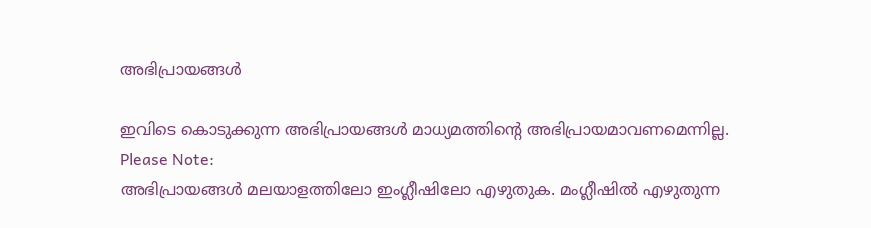അഭിപ്രായങ്ങള്‍

ഇവിടെ കൊടുക്കുന്ന അഭിപ്രായങ്ങള്‍ മാധ്യമത്തിന്റെ അഭിപ്രായമാവണമെന്നില്ല.
Please Note:
അഭിപ്രായങ്ങള്‍ മലയാളത്തിലോ ഇംഗ്ലീഷിലോ എഴുതുക. മംഗ്ലീഷില്‍ എഴുതുന്ന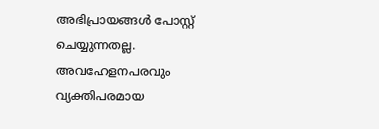അഭിപ്രായങ്ങള്‍ പോസ്റ്റ് ചെയ്യുന്നതല്ല. അവഹേളനപരവും വ്യക്തിപരമായ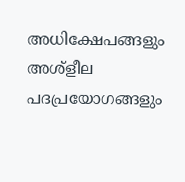അധിക്ഷേപങ്ങളും അശ്ളീല പദപ്രയോഗങ്ങളും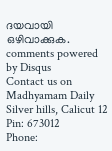ദയവായി ഒഴിവാക്കുക.
comments powered by Disqus
Contact us on
Madhyamam Daily
Silver hills, Calicut 12
Pin: 673012
Phone: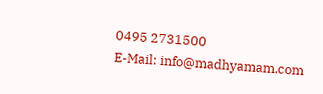0495 2731500
E-Mail: info@madhyamam.com